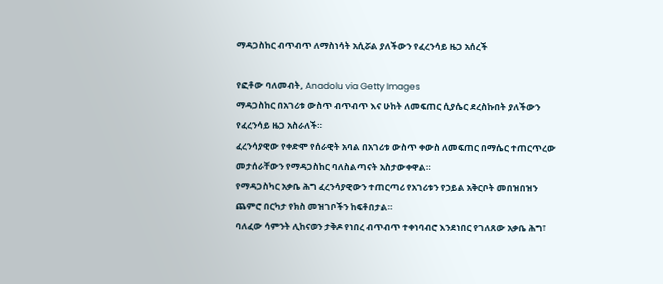ማዳጋስከር ብጥብጥ ለማስነሳት አሲሯል ያለችውን የፈረንሳይ ዜጋ አሰረች

የፎቶው ባለመብት, Anadolu via Getty Images
ማዳጋስከር በአገሪቱ ውስጥ ብጥብጥ እና ሁከት ለመፍጠር ሲያሴር ደረስኩበት ያለችውን የፈረንሳይ ዜጋ አስራለች።
ፈረንሳያዊው የቀድሞ የሰራዊት አባል በአገሪቱ ውስጥ ቀውስ ለመፍጠር በማሴር ተጠርጥረው መታሰራቸውን የማዳጋስከር ባለስልጣናት አስታውቀዋል።
የማዳጋስካር አቃቤ ሕግ ፈረንሳያዊውን ተጠርጣሪ የአገሪቱን የኃይል አቅርቦት መበዝበዝን ጨምሮ በርካታ የክስ መዝገቦችን ከፍቶበታል።
ባለፈው ሳምንት ሊከናወን ታቅዶ የነበረ ብጥብጥ ተቀነባብሮ እንደነበር የገለጸው አቃቤ ሕግ፣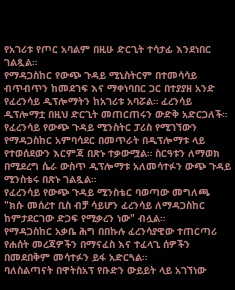የአገሪቱ የጦር አባልም በዚሁ ድርጊት ተሳታፊ እንደነበር ገልጿል።
የማዳጋስከር የውጭ ጉዳይ ሚኒስትርም በተመሳሳይ ብጥብጥን ከመደገፍ እና ማቀነባበር ጋር በተያያዘ አንድ የፈረንሳይ ዲፕሎማትን ከአገሪቱ አባሯል። ፈረንሳይ ዲፕሎማቷ በዚህ ድርጊት መጠርጠሩን ውድቅ አድርጋለች።
የፈረንሳይ የውጭ ጉዳይ ሚንስትር ፓሪስ የሚገኘውን የማዳጋስከር አምባሳደር በመጥራት በዲፕሎማቱ ላይ የተወሰደውን እርምጃ በጽኑ ተቃውሟል። ስርዓቱን ለማወክ በሚደረግ ሴራ ውስጥ ዲፕሎማቱ አለመሳተፉን ውጭ ጉዳይ ሚንስቴሩ በጽኑ ገልጿል።
የፈረንሳይ የውጭ ጉዳይ ሚንስቴር ባወጣው መግለጫ "ክሱ መሰረተ ቢስ ብቻ ሳይሆን ፈረንሳይ ለማዳጋስከር ከምታደርገው ድጋፍ የሚቃረን ነው" ብሏል።
የማዳጋስከር አቃቤ ሕግ በበኩሉ ፈረንሳያዊው ተጠርጣሪ የሐሰት መረጃዎችን በማናፈስ እና ተፈላጊ ሰዎችን በመደበቅም መሳተፉን ይፋ አድርጓል።
ባለስልጣናት በዋትስአፕ የቡድን ውይይት ላይ አገኘነው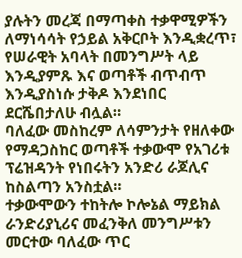ያሉትን መረጃ በማጣቀስ ተቃዋሚዎችን ለማነሳሳት የኃይል አቅርቦት እንዲቋረጥ፣ የሠራዊት አባላት በመንግሥት ላይ እንዲያምጹ እና ወጣቶች ብጥብጥ እንዲያስነሱ ታቅዶ እንደነበር ደርሼበታለሁ ብሏል።
ባለፈው መስከረም ለሳምንታት የዘለቀው የማዳጋስከር ወጣቶች ተቃውሞ የአገሪቱ ፕሬዝዳንት የነበሩትን አንድሪ ራጆሊና ከስልጣን አንስቷል።
ተቃውሞውን ተከትሎ ኮሎኔል ማይክል ራንድሪያኒሪና መፈንቅለ መንግሥቱን መርተው ባለፈው ጥር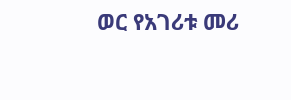ወር የአገሪቱ መሪ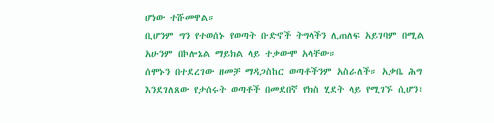ሆነው ተሹመዋል።
ቢሆንም ግን የተወሰኑ የወጣት ቡድኖች ትግላችን ሊጠለፍ አይገባም በሚል አሁንም በኮሎኔል ማይክል ላይ ተቃውሞ አላቸው።
ሰሞኑን በተደረገው ዘመቻ ማዳጋስከር ወጣቶችንም አስራለች። አቃቤ ሕግ እንደገለጸው የታሰሩት ወጣቶች በመደበኛ የክስ ሂደት ላይ የሚገኙ ሲሆን፣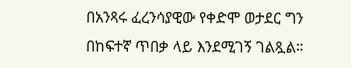በአንጻሩ ፈረንሳያዊው የቀድሞ ወታደር ግን በከፍተኛ ጥበቃ ላይ እንደሚገኝ ገልጿል።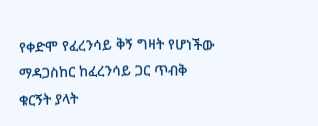የቀድሞ የፈረንሳይ ቅኝ ግዛት የሆነችው ማዳጋስከር ከፈረንሳይ ጋር ጥብቅ ቁርኝት ያላት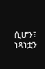ሲሆን፣ ነጻነቷን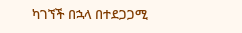ካገኘች በኋላ በተደጋጋሚ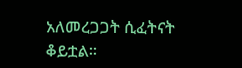አለመረጋጋት ሲፈትናት ቆይቷል።